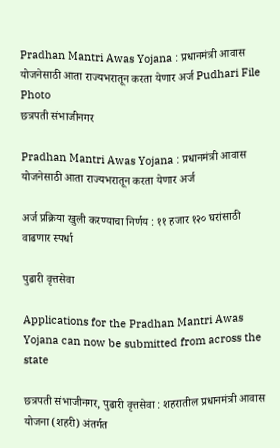Pradhan Mantri Awas Yojana : प्रधानमंत्री आवास योजनेसाठी आता राज्यभरातून करता येणार अर्ज Pudhari File Photo
छत्रपती संभाजीनगर

Pradhan Mantri Awas Yojana : प्रधानमंत्री आवास योजनेसाठी आता राज्यभरातून करता येणार अर्ज

अर्ज प्रक्रिया खुली करण्याचा निर्णय : ११ हजार १२० घरांसाठी वाढणार स्पर्धा

पुढारी वृत्तसेवा

Applications for the Pradhan Mantri Awas Yojana can now be submitted from across the state

छत्रपती संभाजीनगर, पुढारी वृत्तसेवा : शहरातील प्रधानमंत्री आवास योजना (शहरी) अंतर्गत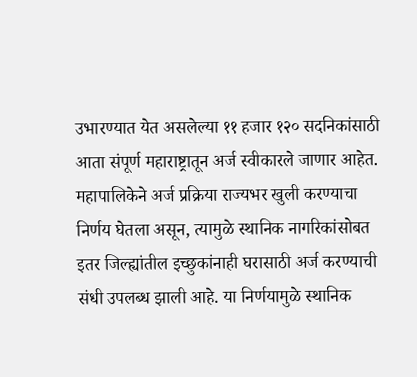उभारण्यात येत असलेल्या ११ हजार १२० सदनिकांसाठी आता संपूर्ण महाराष्ट्रातून अर्ज स्वीकारले जाणार आहेत. महापालिकेने अर्ज प्रक्रिया राज्यभर खुली करण्याचा निर्णय घेतला असून, त्यामुळे स्थानिक नागरिकांसोबत इतर जिल्ह्यांतील इच्छुकांनाही घरासाठी अर्ज करण्याची संधी उपलब्ध झाली आहे. या निर्णयामुळे स्थानिक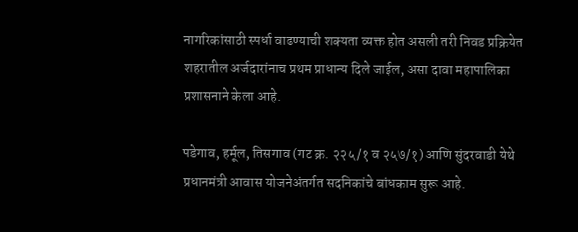नागरिकांसाठी स्पर्धा वाढण्याची शक्यता व्यक्त होत असली तरी निवड प्रक्रियेत शहरातील अर्जदारांनाच प्रथम प्राधान्य दिले जाईल, असा दावा महापालिका प्रशासनाने केला आहे.

पडेगाव, हर्मूल, तिसगाव (गट क्र. २२५/१ व २५७/१) आणि सुंदरवाडी येथे प्रधानमंत्री आवास योजनेअंतर्गत सदनिकांचे बांधकाम सुरू आहे.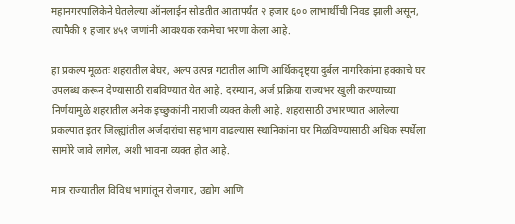महानगरपालिकेने घेतलेल्या ऑनलाईन सोडतीत आतापर्यंत २ हजार ६०० लाभार्थीची निवड झाली असून, त्यापैकी १ हजार ४५१ जणांनी आवश्यक रकमेचा भरणा केला आहे.

हा प्रकल्प मूळतः शहरातील बेघर, अल्प उत्पन्न गटातील आणि आर्थिकदृष्ट्या दुर्बल नागरिकांना हक्काचे घर उपलब्ध करून देण्यासाठी राबविण्यात येत आहे. दरम्यान, अर्ज प्रक्रिया राज्यभर खुली करण्याच्या निर्णयामुळे शहरातील अनेक इच्छुकांनी नाराजी व्यक्त केली आहे. शहरासाठी उभारण्यात आलेल्या प्रकल्पात इतर जिल्ह्यांतील अर्जदारांचा सहभाग वाढल्यास स्थानिकांना घर मिळविण्यासाठी अधिक स्पर्धेला सामोरे जावे लागेल, अशी भावना व्यक्त होत आहे.

मात्र राज्यातील विविध भागांतून रोजगार, उद्योग आणि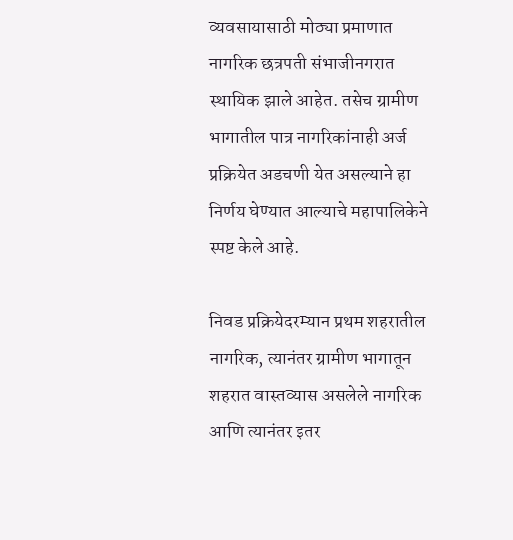व्यवसायासाठी मोठ्या प्रमाणात नागरिक छत्रपती संभाजीनगरात स्थायिक झाले आहेत. तसेच ग्रामीण भागातील पात्र नागरिकांनाही अर्ज प्रक्रियेत अडचणी येत असल्याने हा निर्णय घेण्यात आल्याचे महापालिकेने स्पष्ट केले आहे.

निवड प्रक्रियेदरम्यान प्रथम शहरातील नागरिक, त्यानंतर ग्रामीण भागातून शहरात वास्तव्यास असलेले नागरिक आणि त्यानंतर इतर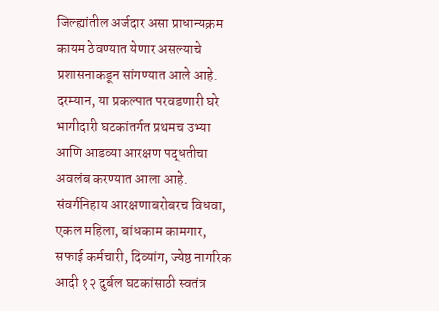जिल्ह्यांतील अर्जदार असा प्राधान्यक्रम कायम ठेवण्यात येणार असल्याचे प्रशासनाकडून सांगण्यात आले आहे. दरम्यान, या प्रकल्पात परवडणारी घरे भागीदारी घटकांतर्गत प्रथमच उभ्या आणि आडव्या आरक्षण पद्धतीचा अवलंब करण्यात आला आहे. संवर्गनिहाय आरक्षणाबरोबरच विधवा, एकल महिला, बांधकाम कामगार, सफाई कर्मचारी, दिव्यांग, ज्येष्ठ नागरिक आदी १२ दुर्बल घटकांसाठी स्वतंत्र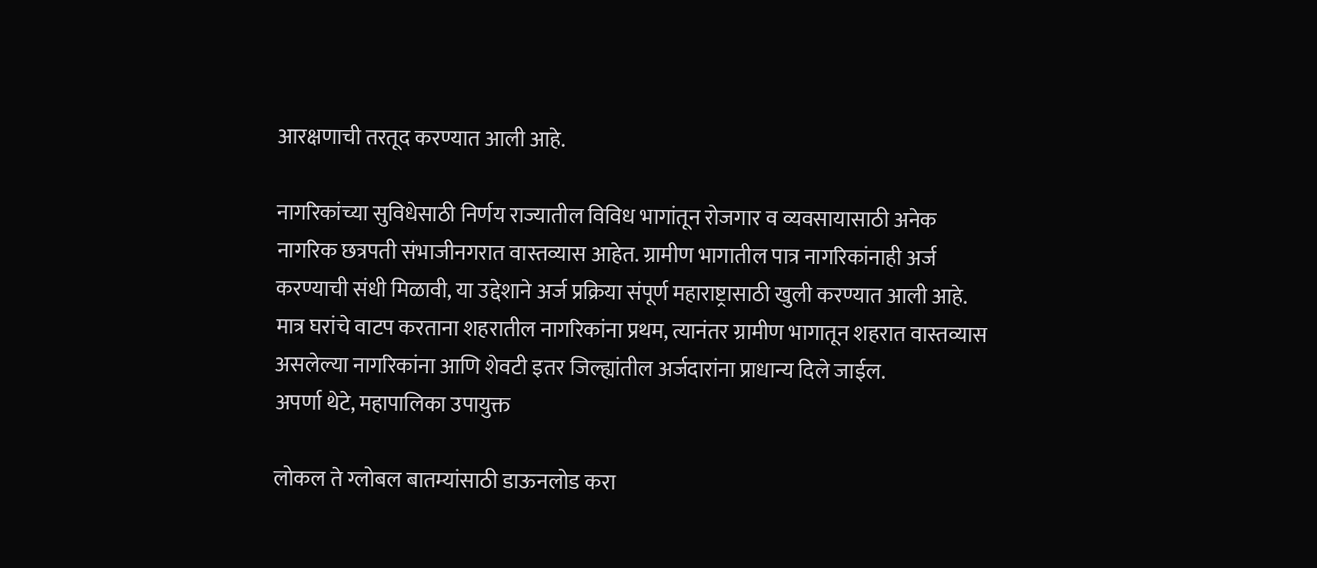आरक्षणाची तरतूद करण्यात आली आहे.

नागरिकांच्या सुविधेसाठी निर्णय राज्यातील विविध भागांतून रोजगार व व्यवसायासाठी अनेक नागरिक छत्रपती संभाजीनगरात वास्तव्यास आहेत. ग्रामीण भागातील पात्र नागरिकांनाही अर्ज करण्याची संधी मिळावी, या उद्देशाने अर्ज प्रक्रिया संपूर्ण महाराष्ट्रासाठी खुली करण्यात आली आहे. मात्र घरांचे वाटप करताना शहरातील नागरिकांना प्रथम, त्यानंतर ग्रामीण भागातून शहरात वास्तव्यास असलेल्या नागरिकांना आणि शेवटी इतर जिल्ह्यांतील अर्जदारांना प्राधान्य दिले जाईल.
अपर्णा थेटे, महापालिका उपायुक्त

लोकल ते ग्लोबल बातम्यांसाठी डाऊनलोड करा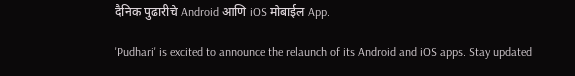दैनिक पुढारीचे Android आणि iOS मोबाईल App.

'Pudhari' is excited to announce the relaunch of its Android and iOS apps. Stay updated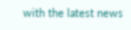with the latest news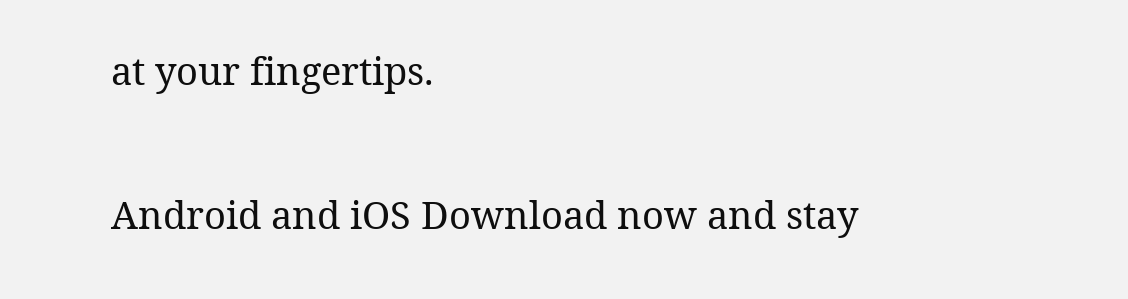at your fingertips.

Android and iOS Download now and stay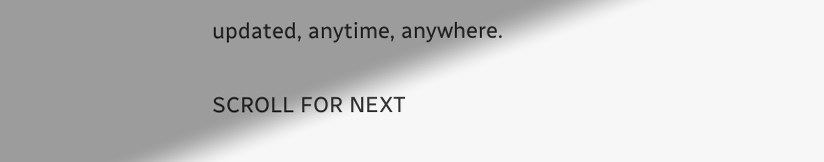updated, anytime, anywhere.

SCROLL FOR NEXT